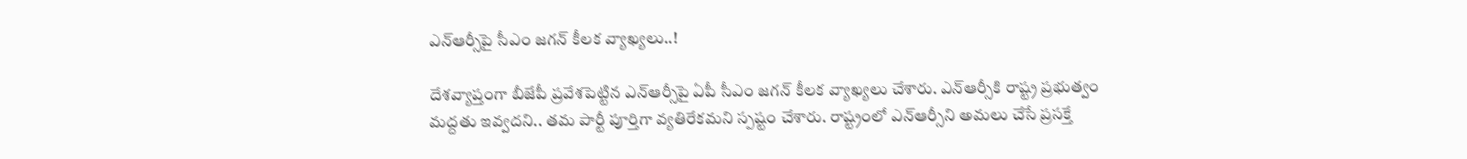ఎన్ఆర్సీపై సీఎం జగన్ కీలక వ్యాఖ్యలు..!

దేశవ్యాప్తంగా బీజేపీ ప్రవేశపెట్టిన ఎన్ఆర్సీపై ఏపీ సీఎం జగన్ కీలక వ్యాఖ్యలు చేశారు. ఎన్‌ఆర్సీకి రాష్ట్ర ప్రభుత్వం మద్దతు ఇవ్వదని.. తమ పార్టీ పూర్తిగా వ్యతిరేకమని స్పష్టం చేశారు. రాష్ట్రంలో ఎన్‌ఆర్సీని అమలు చేసే ప్రసక్తే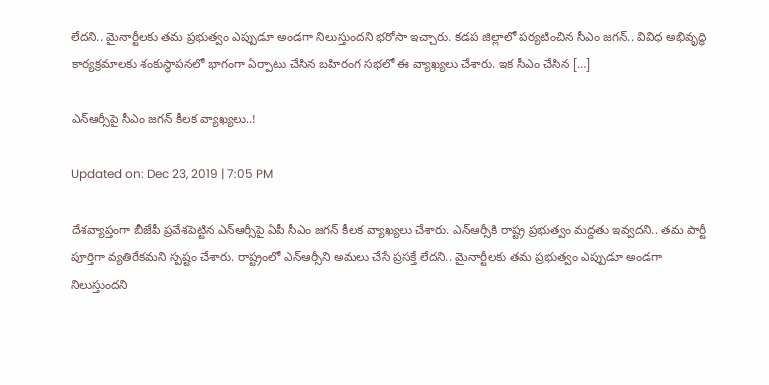లేదని.. మైనార్టీలకు తమ ప్రభుత్వం ఎప్పుడూ అండగా నిలుస్తుందని భరోసా ఇచ్చారు. కడప జిల్లాలో పర్యటించిన సీఎం జగన్.. వివిధ అభివృద్ధి కార్యక్రమాలకు శంకుస్థాపనలో భాగంగా ఏర్పాటు చేసిన బహిరంగ సభలో ఈ వ్యాఖ్యలు చేశారు. ఇక సీఎం చేసిన […]

ఎన్ఆర్సీపై సీఎం జగన్ కీలక వ్యాఖ్యలు..!

Updated on: Dec 23, 2019 | 7:05 PM

దేశవ్యాప్తంగా బీజేపీ ప్రవేశపెట్టిన ఎన్ఆర్సీపై ఏపీ సీఎం జగన్ కీలక వ్యాఖ్యలు చేశారు. ఎన్‌ఆర్సీకి రాష్ట్ర ప్రభుత్వం మద్దతు ఇవ్వదని.. తమ పార్టీ పూర్తిగా వ్యతిరేకమని స్పష్టం చేశారు. రాష్ట్రంలో ఎన్‌ఆర్సీని అమలు చేసే ప్రసక్తే లేదని.. మైనార్టీలకు తమ ప్రభుత్వం ఎప్పుడూ అండగా నిలుస్తుందని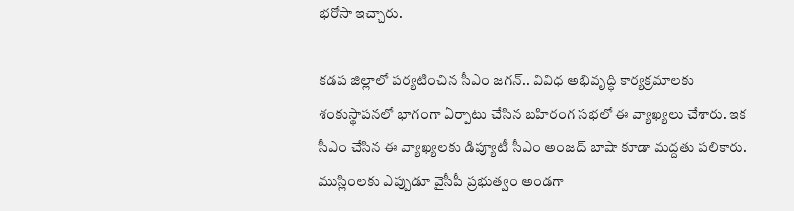భరోసా ఇచ్చారు.

కడప జిల్లాలో పర్యటించిన సీఎం జగన్.. వివిధ అభివృద్ధి కార్యక్రమాలకు శంకుస్థాపనలో భాగంగా ఏర్పాటు చేసిన బహిరంగ సభలో ఈ వ్యాఖ్యలు చేశారు. ఇక సీఎం చేసిన ఈ వ్యాఖ్యలకు డిప్యూటీ సీఎం అంజద్ బాషా కూడా మద్దతు పలికారు. ముస్లింలకు ఎప్పుడూ వైసీపీ ప్రభుత్వం అండగా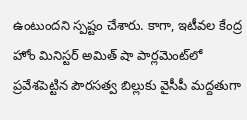ఉంటుందని స్పష్టం చేశారు. కాగా, ఇటీవల కేంద్ర హోం మినిస్టర్ అమిత్ షా పార్లమెంట్‌లో ప్రవేశపెట్టిన పౌరసత్వ బిల్లుకు వైసీపీ మద్దతుగా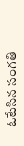ఓటేసిన సంగతి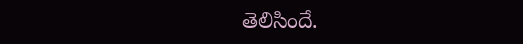తెలిసిందే.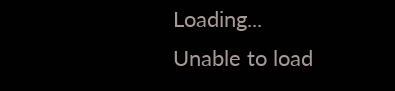Loading...
Unable to load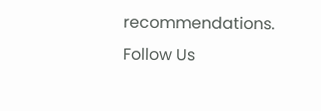recommendations.
Follow Us